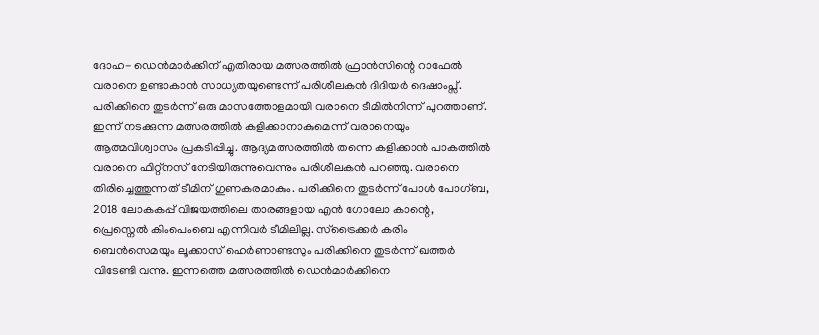ദോഹ- ഡെൻമാർക്കിന് എതിരായ മത്സരത്തിൽ ഫ്രാൻസിന്റെ റാഫേൽ വരാനെ ഉണ്ടാകാൻ സാധ്യതയുണ്ടെന്ന് പരിശീലകൻ ദിദിയർ ദെഷാംപ്സ്. പരിക്കിനെ തുടർന്ന് ഒരു മാസത്തോളമായി വരാനെ ടീമിൽനിന്ന് പുറത്താണ്. ഇന്ന് നടക്കുന്ന മത്സരത്തിൽ കളിക്കാനാകുമെന്ന് വരാനെയും ആത്മവിശ്വാസം പ്രകടിപ്പിച്ചു. ആദ്യമത്സരത്തിൽ തന്നെ കളിക്കാൻ പാകത്തിൽ വരാനെ ഫിറ്റ്നസ് നേടിയിരുന്നുവെന്നും പരിശീലകൻ പറഞ്ഞു. വരാനെ തിരിച്ചെത്തുന്നത് ടീമിന് ഗുണകരമാകും. പരിക്കിനെ തുടർന്ന് പോൾ പോഗ്ബ, 2018 ലോകകപ്പ് വിജയത്തിലെ താരങ്ങളായ എൻ ഗോലോ കാന്റെ, പ്രെസ്നെൽ കിംപെംബെ എന്നിവർ ടീമിലില്ല. സ്ട്രൈക്കർ കരിം ബെൻസെമയും ലൂക്കാസ് ഹെർണാണ്ടസും പരിക്കിനെ തുടർന്ന് ഖത്തർ വിടേണ്ടി വന്നു. ഇന്നത്തെ മത്സരത്തിൽ ഡെൻമാർക്കിനെ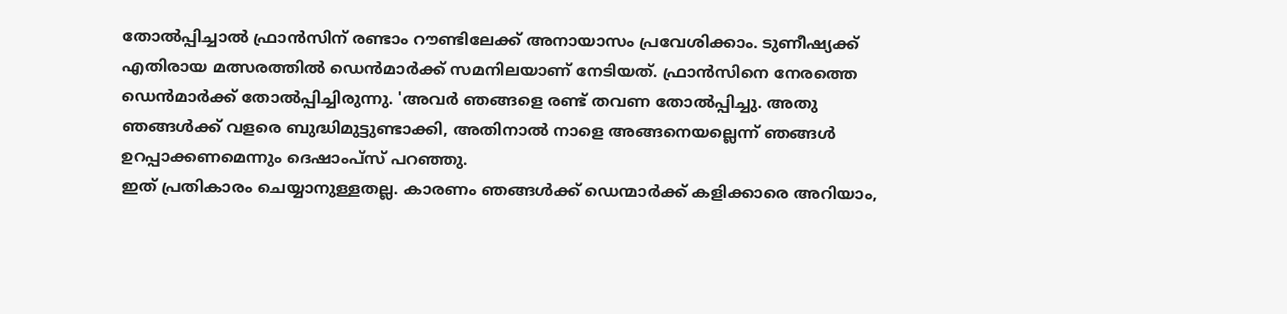തോൽപ്പിച്ചാൽ ഫ്രാൻസിന് രണ്ടാം റൗണ്ടിലേക്ക് അനായാസം പ്രവേശിക്കാം. ടുണീഷ്യക്ക് എതിരായ മത്സരത്തിൽ ഡെൻമാർക്ക് സമനിലയാണ് നേടിയത്. ഫ്രാൻസിനെ നേരത്തെ ഡെൻമാർക്ക് തോൽപ്പിച്ചിരുന്നു. 'അവർ ഞങ്ങളെ രണ്ട് തവണ തോൽപ്പിച്ചു. അതു ഞങ്ങൾക്ക് വളരെ ബുദ്ധിമുട്ടുണ്ടാക്കി, അതിനാൽ നാളെ അങ്ങനെയല്ലെന്ന് ഞങ്ങൾ ഉറപ്പാക്കണമെന്നും ദെഷാംപ്സ് പറഞ്ഞു.
ഇത് പ്രതികാരം ചെയ്യാനുള്ളതല്ല. കാരണം ഞങ്ങൾക്ക് ഡെന്മാർക്ക് കളിക്കാരെ അറിയാം,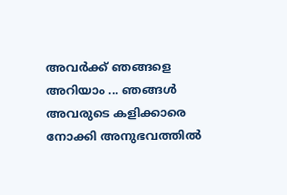അവർക്ക് ഞങ്ങളെ അറിയാം ... ഞങ്ങൾ അവരുടെ കളിക്കാരെ നോക്കി അനുഭവത്തിൽ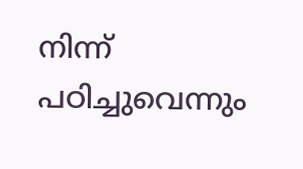നിന്ന് പഠിച്ചുവെന്നും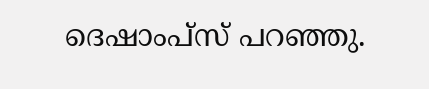ദെഷാംപ്സ് പറഞ്ഞു.